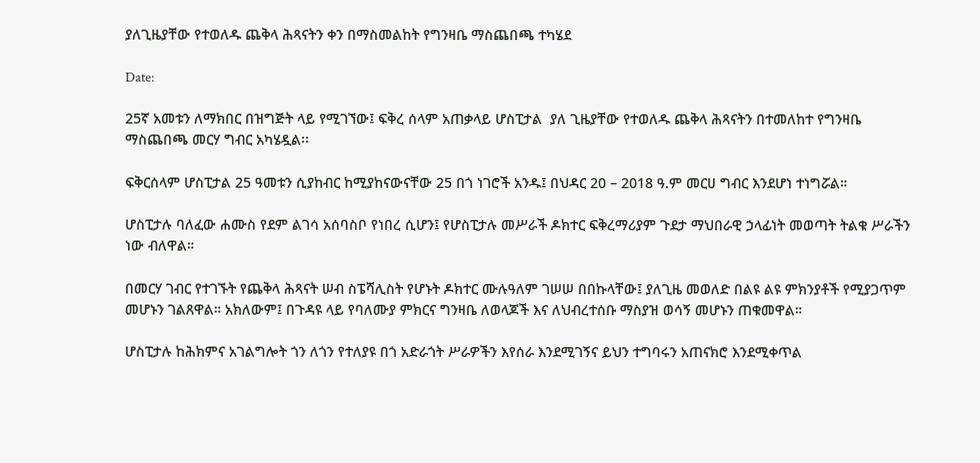ያለጊዜያቸው የተወለዱ ጨቅላ ሕጻናትን ቀን በማስመልከት የግንዛቤ ማስጨበጫ ተካሄደ

Date:

25ኛ አመቱን ለማክበር በዝግጅት ላይ የሚገኘው፤ ፍቅረ ሰላም አጠቃላይ ሆስፒታል  ያለ ጊዜያቸው የተወለዱ ጨቅላ ሕጻናትን በተመለከተ የግንዛቤ ማስጨበጫ መርሃ ግብር አካሄዷል፡፡

ፍቅርሰላም ሆስፒታል 25 ዓመቱን ሲያከብር ከሚያከናውናቸው 25 በጎ ነገሮች አንዱ፤ በህዳር 20 – 2018 ዓ.ም መርሀ ግብር እንደሆነ ተነግሯል።

ሆስፒታሉ ባለፈው ሐሙስ የደም ልገሳ አሰባስቦ የነበረ ሲሆን፤ የሆስፒታሉ መሥራች ዶክተር ፍቅረማሪያም ጉደታ ማህበራዊ ኃላፊነት መወጣት ትልቁ ሥራችን ነው ብለዋል።

በመርሃ ገብር የተገኙት የጨቅላ ሕጻናት ሠብ ስፔሻሊስት የሆኑት ዶክተር ሙሉዓለም ገሠሠ በበኩላቸው፤ ያለጊዜ መወለድ በልዩ ልዩ ምክንያቶች የሚያጋጥም መሆኑን ገልጸዋል። አክለውም፤ በጉዳዩ ላይ የባለሙያ ምክርና ግንዛቤ ለወላጆች እና ለህብረተሰቡ ማስያዝ ወሳኝ መሆኑን ጠቁመዋል።

ሆስፒታሉ ከሕክምና አገልግሎት ጎን ለጎን የተለያዩ በጎ አድራጎት ሥራዎችን እየሰራ እንደሚገኝና ይህን ተግባሩን አጠናክሮ እንደሚቀጥል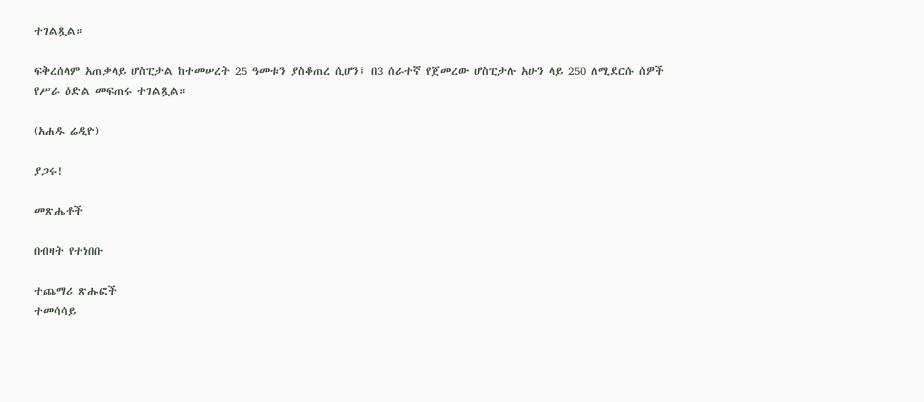ተገልጿል።

ፍቅረሰላም አጠቃላይ ሆስፒታል ከተመሠረት 25 ዓመቱን ያስቆጠረ ሲሆን፤ በ3 ሰራተኛ የጀመረው ሆስፒታሉ አሁን ላይ 250 ለሚደርሱ ሰዎች የሥራ ዕድል መፍጠሩ ተገልጿል።

(አሐዱ ሬዲዮ)

ያጋሩ!

መጽሔቶች

በብዛት የተነበቡ

ተጨማሪ ጽሑፎች
ተመሳሳይ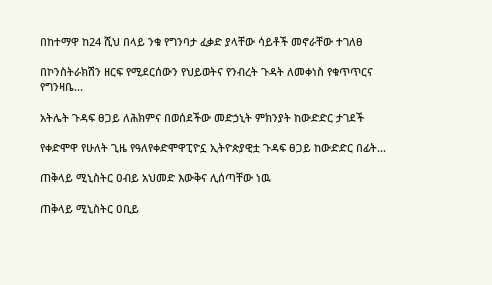በከተማዋ ከ24 ሺህ በላይ ንቁ የግንባታ ፈቃድ ያላቸው ሳይቶች መኖራቸው ተገለፀ

በኮንስትራክሽን ዘርፍ የሚደርሰውን የህይወትና የንብረት ጉዳት ለመቀነስ የቁጥጥርና የግንዛቤ...

አትሌት ጉዳፍ ፀጋይ ለሕክምና በወሰደችው መድኃኒት ምክንያት ከውድድር ታገደች

የቀድሞዋ የሁለት ጊዜ የዓለየቀድሞዋፒዮኗ ኢትዮጵያዊቷ ጉዳፍ ፀጋይ ከውድድር በፊት...

ጠቅላይ ሚኒስትር ዐብይ አህመድ እውቅና ሊሰጣቸው ነዉ

ጠቅላይ ሚኒስትር ዐቢይ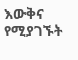እውቅና የሚያገኙት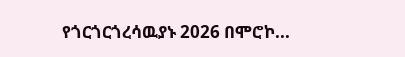የጎርጎርጎረሳዉያኑ 2026 በሞሮኮ...